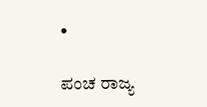•

ಪಂಚ ರಾಜ್ಯ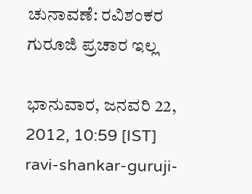ಚುನಾವಣೆ: ರವಿಶಂಕರ ಗುರೂಜಿ ಪ್ರಚಾರ ಇಲ್ಲ

ಭಾನುವಾರ, ಜನವರಿ 22, 2012, 10:59 [IST]
ravi-shankar-guruji-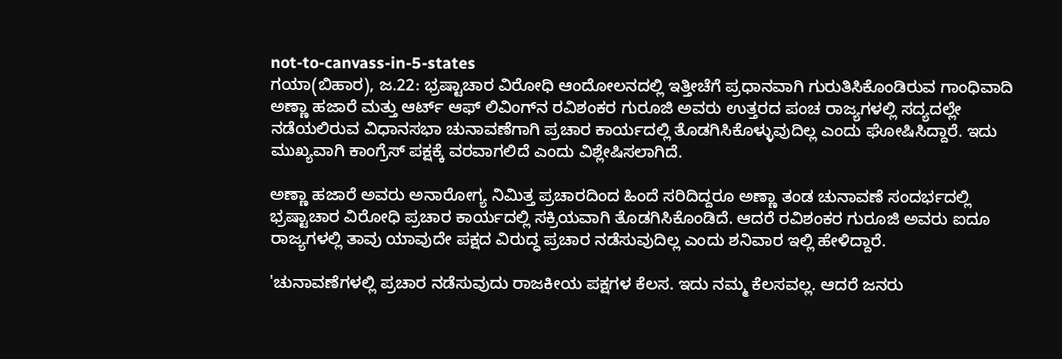not-to-canvass-in-5-states
ಗಯಾ‌(ಬಿಹಾರ), ಜ.22: ಭ್ರಷ್ಟಾಚಾರ ವಿರೋಧಿ ಆಂದೋಲನದಲ್ಲಿ ಇತ್ತೀಚೆಗೆ ಪ್ರಧಾನವಾಗಿ ಗುರುತಿಸಿಕೊಂಡಿರುವ ಗಾಂಧಿವಾದಿ ಅಣ್ಣಾ ಹಜಾರೆ ಮತ್ತು ಆರ್ಟ್‌ ಆಫ್ ಲಿವಿಂಗ್‌ನ ರವಿಶಂಕರ ಗುರೂಜಿ ಅವರು ಉತ್ತರದ ಪಂಚ ರಾಜ್ಯಗಳಲ್ಲಿ ಸದ್ಯದಲ್ಲೇ ನಡೆಯಲಿರುವ ವಿಧಾನಸಭಾ ಚುನಾವಣೆಗಾಗಿ ಪ್ರಚಾರ ಕಾರ್ಯದಲ್ಲಿ ತೊಡಗಿಸಿಕೊಳ್ಳುವುದಿಲ್ಲ ಎಂದು ಘೋಷಿಸಿದ್ದಾರೆ. ಇದು ಮುಖ್ಯವಾಗಿ ಕಾಂಗ್ರೆಸ್ ಪಕ್ಷಕ್ಕೆ ವರವಾಗಲಿದೆ ಎಂದು ವಿಶ್ಲೇಷಿಸಲಾಗಿದೆ.

ಅಣ್ಣಾ ಹಜಾರೆ ಅವರು ಅನಾರೋಗ್ಯ ನಿಮಿತ್ತ ಪ್ರಚಾರದಿಂದ ಹಿಂದೆ ಸರಿದಿದ್ದರೂ ಅಣ್ಣಾ ತಂಡ ಚುನಾವಣೆ ಸಂದರ್ಭದಲ್ಲಿ ಭ್ರಷ್ಟಾಚಾರ ವಿರೋಧಿ ಪ್ರಚಾರ ಕಾರ್ಯದಲ್ಲಿ ಸಕ್ರಿಯವಾಗಿ ತೊಡಗಿಸಿಕೊಂಡಿದೆ. ಆದರೆ ರವಿಶಂಕರ ಗುರೂಜಿ ಅವರು ಐದೂ ರಾಜ್ಯಗಳಲ್ಲಿ ತಾವು ಯಾವುದೇ ಪಕ್ಷದ ವಿರುದ್ಧ ಪ್ರಚಾರ ನಡೆಸುವುದಿಲ್ಲ ಎಂದು ಶನಿವಾರ ಇಲ್ಲಿ ಹೇಳಿದ್ದಾರೆ.

'ಚುನಾವಣೆಗಳಲ್ಲಿ ಪ್ರಚಾರ ನಡೆಸುವುದು ರಾಜಕೀಯ ಪಕ್ಷಗಳ ಕೆಲಸ. ಇದು ನಮ್ಮ ಕೆಲಸವಲ್ಲ. ಆದರೆ ಜನರು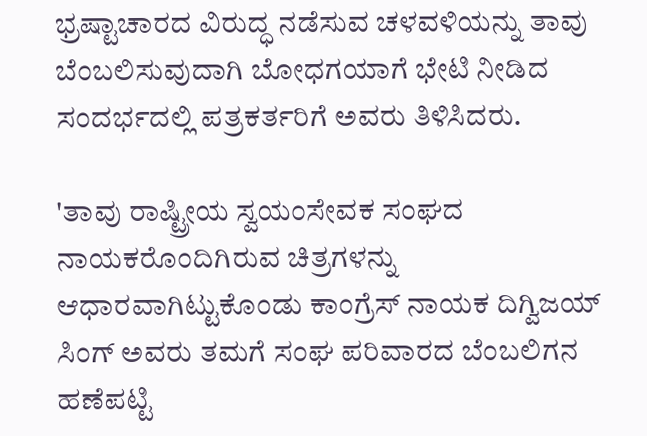ಭ್ರಷ್ಟಾಚಾರದ ವಿರುದ್ಧ ನಡೆಸುವ ಚಳವಳಿಯನ್ನು ತಾವು ಬೆಂಬಲಿಸುವುದಾಗಿ ಬೋಧಗಯಾಗೆ ಭೇಟಿ ನೀಡಿದ ಸಂದರ್ಭದಲ್ಲಿ ಪತ್ರಕರ್ತರಿಗೆ ಅವರು ತಿಳಿಸಿದರು.

'ತಾವು ರಾಷ್ಟ್ರೀಯ ಸ್ವಯಂಸೇವಕ ಸಂಘದ ನಾಯಕರೊಂದಿಗಿರುವ ಚಿತ್ರಗಳನ್ನು ಆಧಾರವಾಗಿಟ್ಟುಕೊಂಡು ಕಾಂಗ್ರೆಸ್‌ ನಾಯಕ ದಿಗ್ವಿಜಯ್‌ ಸಿಂಗ್‌ ಅವರು ತಮಗೆ ಸಂಘ ಪರಿವಾರದ ಬೆಂಬಲಿಗನ ಹಣೆಪಟ್ಟಿ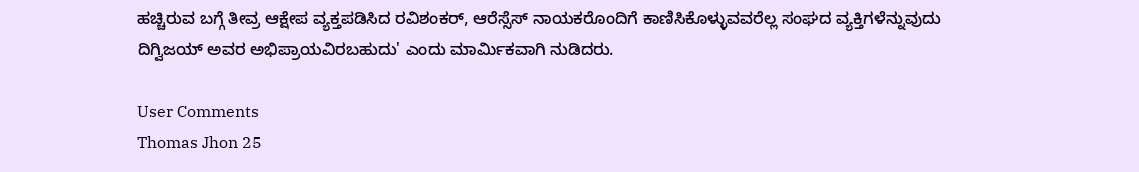ಹಚ್ಚಿರುವ ಬಗ್ಗೆ ತೀವ್ರ ಆಕ್ಷೇಪ ವ್ಯಕ್ತಪಡಿಸಿದ ರವಿಶಂಕರ್‌, ಆರೆಸ್ಸೆಸ್‌ ನಾಯಕರೊಂದಿಗೆ ಕಾಣಿಸಿಕೊಳ್ಳುವವರೆಲ್ಲ ಸಂಘದ ವ್ಯಕ್ತಿಗಳೆನ್ನುವುದು ದಿಗ್ವಿಜಯ್‌ ಅವರ ಅಭಿಪ್ರಾಯವಿರಬಹುದು' ಎಂದು ಮಾರ್ಮಿಕವಾಗಿ ನುಡಿದರು.

User Comments
Thomas Jhon 25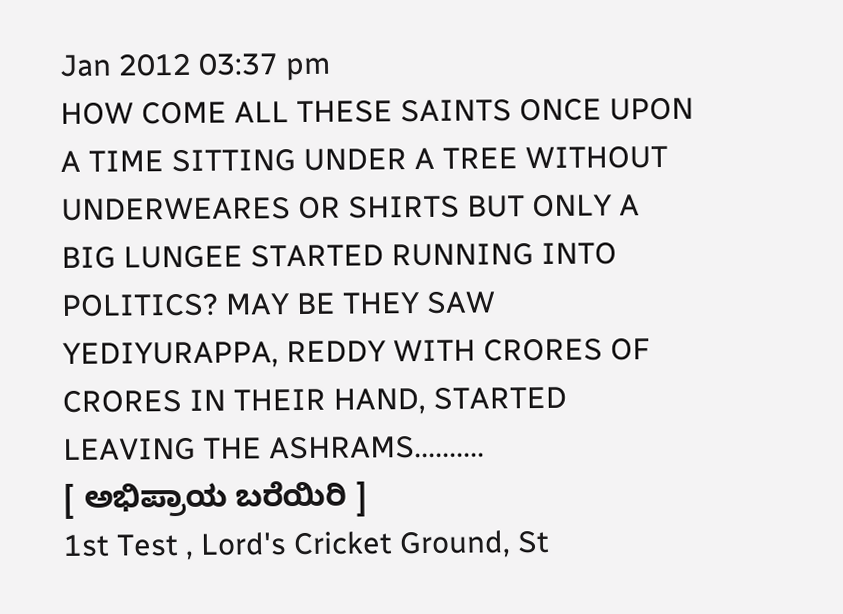Jan 2012 03:37 pm
HOW COME ALL THESE SAINTS ONCE UPON A TIME SITTING UNDER A TREE WITHOUT UNDERWEARES OR SHIRTS BUT ONLY A BIG LUNGEE STARTED RUNNING INTO POLITICS? MAY BE THEY SAW YEDIYURAPPA, REDDY WITH CRORES OF CRORES IN THEIR HAND, STARTED LEAVING THE ASHRAMS..........
[ ಅಭಿಪ್ರಾಯ ಬರೆಯಿರಿ ]
1st Test , Lord's Cricket Ground, St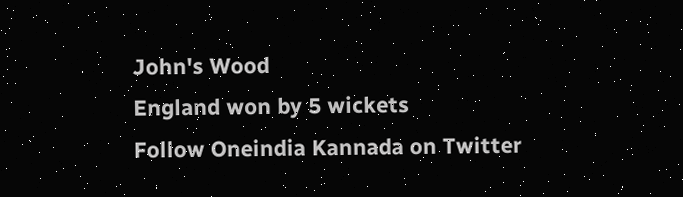John's Wood
England won by 5 wickets
Follow Oneindia Kannada on Twitter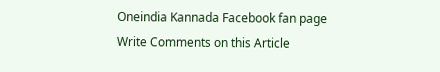Oneindia Kannada Facebook fan page
Write Comments on this Article